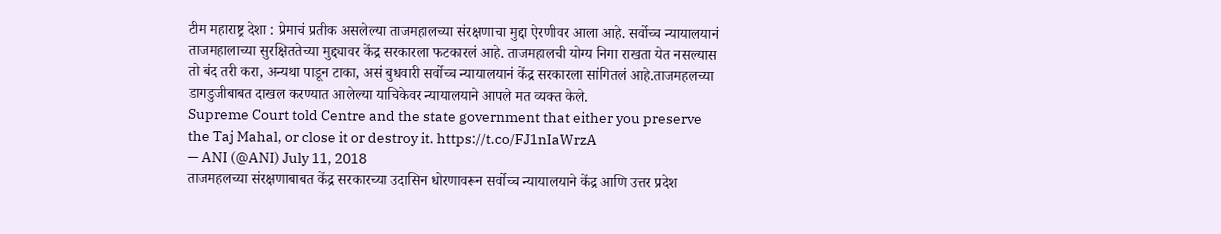टीम महाराष्ट्र देशा : प्रेमाचं प्रतीक असलेल्या ताजमहालच्या संरक्षणाचा मुद्दा ऐरणीवर आला आहे. सर्वोच्च न्यायालयानं ताजमहालाच्या सुरक्षिततेच्या मुद्द्यावर केंद्र सरकारला फटकारलं आहे. ताजमहालची योग्य निगा राखता येत नसल्यास तो बंद तरी करा, अन्यथा पाडून टाका, असं बुधवारी सर्वोच्च न्यायालयानं केंद्र सरकारला सांगितलं आहे.ताजमहलच्या डागडुजीबाबत दाखल करण्यात आलेल्या याचिकेवर न्यायालयाने आपले मत व्यक्त केले.
Supreme Court told Centre and the state government that either you preserve the Taj Mahal, or close it or destroy it. https://t.co/FJ1nIaWrzA
— ANI (@ANI) July 11, 2018
ताजमहलच्या संरक्षणाबाबत केंद्र सरकारच्या उदासिन धोरणावरून सर्वोच्च न्यायालयाने केंद्र आणि उत्तर प्रदेश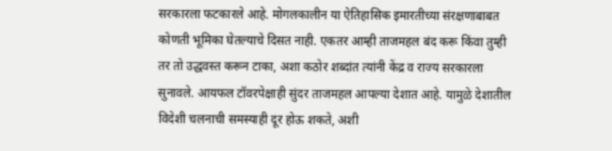सरकारला फटकारले आहे. मोगलकालीन या ऐतिहासिक इमारतीच्या संरक्षणाबाबत कोणती भूमिका घेतल्याचे दिसत नाही. एकतर आम्ही ताजमहल बंद करू किंवा तुम्ही तर तो उद्धवस्त करून टाका, अशा कठोर शब्दांत त्यांनी केंद्र व राज्य सरकारला सुनावले. आयफल टॉवरपेक्षाही सुंदर ताजमहल आपल्या देशात आहे. यामुळे देशातील विदेशी चलनाची समस्याही दूर होऊ शकते, अशी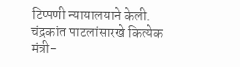टिप्पणी न्यायालयाने केली.
चंद्रकांत पाटलांसारखे कित्येक मंत्री-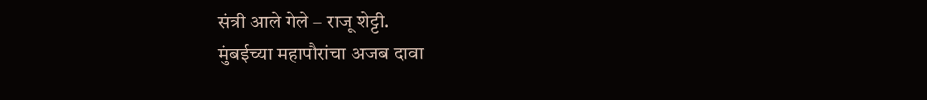संत्री आले गेले – राजू शेट्टी.
मुंबईच्या महापौरांचा अजब दावा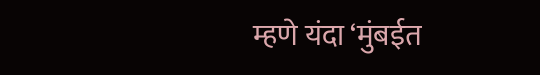म्हणे यंदा ‘मुंबईत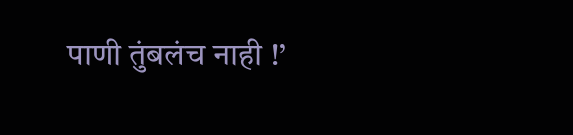पाणी तुंबलंच नाही !’